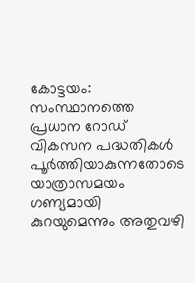കോട്ടയം: സംസ്ഥാനത്തെ പ്രധാന റോഡ് വികസന പദ്ധതികൾ പൂർത്തിയാകുന്നതോടെ യാത്രാസമയം ഗണ്യമായി കുറയുമെന്നും അതുവഴി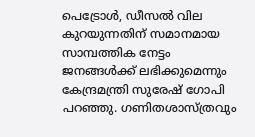പെട്രോൾ, ഡീസൽ വില കുറയുന്നതിന് സമാനമായ സാമ്പത്തിക നേട്ടം ജനങ്ങൾക്ക് ലഭിക്കുമെന്നും കേന്ദ്രമന്ത്രി സുരേഷ് ഗോപി പറഞ്ഞു. ഗണിതശാസ്ത്രവും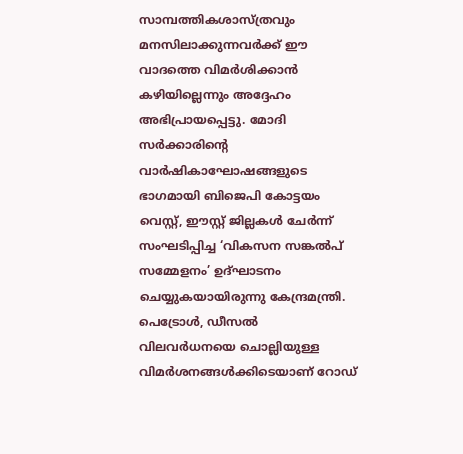സാമ്പത്തികശാസ്ത്രവും മനസിലാക്കുന്നവർക്ക് ഈ വാദത്തെ വിമർശിക്കാൻ കഴിയില്ലെന്നും അദ്ദേഹം അഭിപ്രായപ്പെട്ടു. മോദി സർക്കാരിന്റെ വാർഷികാഘോഷങ്ങളുടെ ഭാഗമായി ബിജെപി കോട്ടയം വെസ്റ്റ്, ഈസ്റ്റ് ജില്ലകൾ ചേർന്ന് സംഘടിപ്പിച്ച ‘വികസന സങ്കൽപ് സമ്മേളനം’ ഉദ്ഘാടനം ചെയ്യുകയായിരുന്നു കേന്ദ്രമന്ത്രി.
പെട്രോൾ, ഡീസൽ വിലവർധനയെ ചൊല്ലിയുള്ള വിമർശനങ്ങൾക്കിടെയാണ് റോഡ്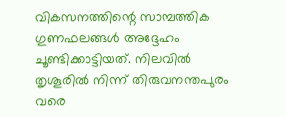വികസനത്തിന്റെ സാമ്പത്തിക ഗുണഫലങ്ങൾ അദ്ദേഹം ചൂണ്ടിക്കാട്ടിയത്. നിലവിൽ തൃശൂരിൽ നിന്ന് തിരുവനന്തപുരം വരെ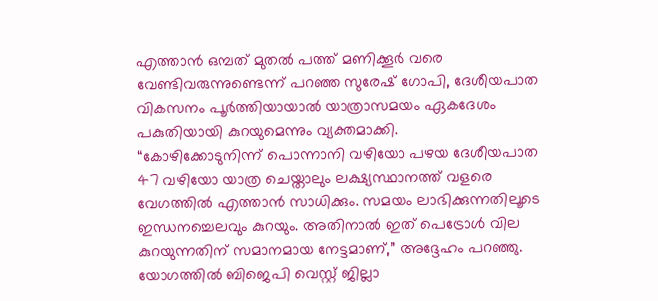എത്താൻ ഒമ്പത് മുതൽ പത്ത് മണിക്കൂർ വരെ വേണ്ടിവരുന്നുണ്ടെന്ന് പറഞ്ഞ സുരേഷ് ഗോപി, ദേശീയപാത വികസനം പൂർത്തിയായാൽ യാത്രാസമയം ഏകദേശം പകുതിയായി കുറയുമെന്നും വ്യക്തമാക്കി.
“കോഴിക്കോടുനിന്ന് പൊന്നാനി വഴിയോ പഴയ ദേശീയപാത 47 വഴിയോ യാത്ര ചെയ്താലും ലക്ഷ്യസ്ഥാനത്ത് വളരെ വേഗത്തിൽ എത്താൻ സാധിക്കും. സമയം ലാഭിക്കുന്നതിലൂടെ ഇന്ധനച്ചെലവും കുറയും. അതിനാൽ ഇത് പെട്രോൾ വില കുറയുന്നതിന് സമാനമായ നേട്ടമാണ്,” അദ്ദേഹം പറഞ്ഞു.
യോഗത്തിൽ ബിജെപി വെസ്റ്റ് ജില്ലാ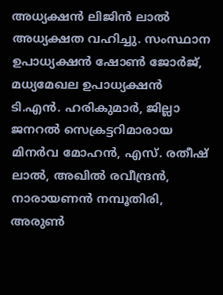അധ്യക്ഷൻ ലിജിൻ ലാൽ അധ്യക്ഷത വഹിച്ചു. സംസ്ഥാന ഉപാധ്യക്ഷൻ ഷോൺ ജോർജ്, മധ്യമേഖല ഉപാധ്യക്ഷൻ ടി.എൻ. ഹരികുമാർ, ജില്ലാ ജനറൽ സെക്രട്ടറിമാരായ മിനർവ മോഹൻ, എസ്. രതീഷ് ലാൽ, അഖിൽ രവീന്ദ്രൻ, നാരായണൻ നമ്പൂതിരി, അരുൺ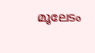മൂലേടം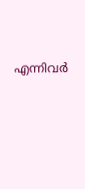എന്നിവർ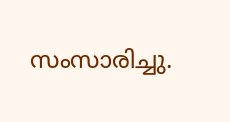സംസാരിച്ചു.